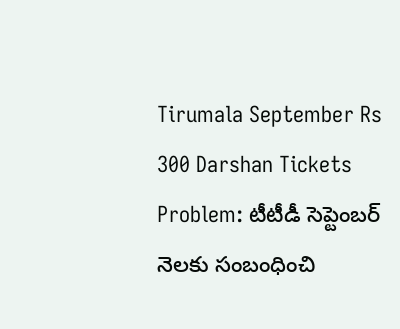Tirumala September Rs 300 Darshan Tickets Problem: టీటీడీ సెప్టెంబర్ నెలకు సంబంధించి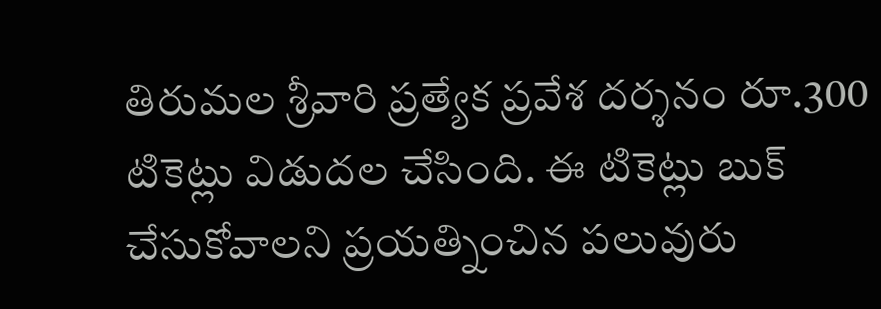తిరుమల శ్రీవారి ప్రత్యేక ప్రవేశ దర్శనం రూ.300 టికెట్లు విడుదల చేసింది. ఈ టికెట్లు బుక్ చేసుకోవాలని ప్రయత్నించిన పలువురు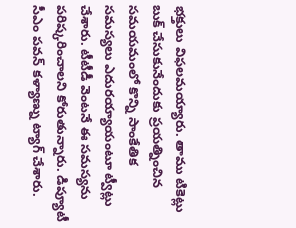భక్తులు విఫలమయ్యారు. తాము టికెట్లు బుక్ చేసుకునేందుకు ప్రయత్నించిన సమయమంలో కొన్ని సాంకేతిక సమస్యలు ఎదురయ్యాయంటూ ట్వీట్లు చేశారు. టీటీడీ వెంటనే ఈ సమస్యను పరిష్కరించాలని కోరుతున్నారు. డిప్యూటీ సీఎం పవన్ కళ్యాణ్ను ట్యాగ్ చేశారు.